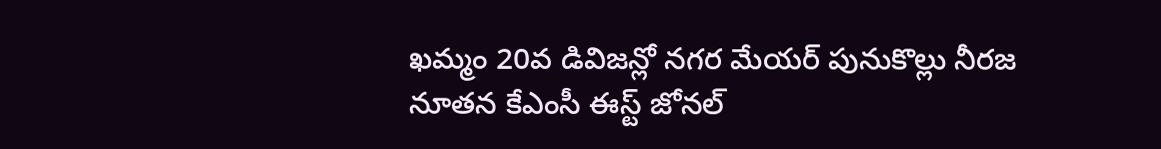ఖమ్మం 20వ డివిజన్లో నగర మేయర్ పునుకొల్లు నీరజ నూతన కేఎంసీ ఈస్ట్ జోనల్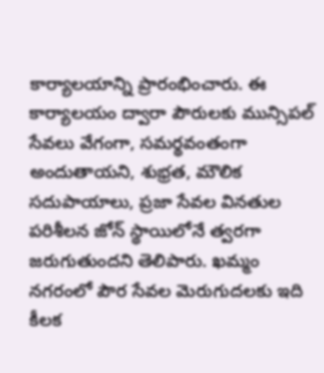కార్యాలయాన్ని ప్రారంభించారు. ఈ కార్యాలయం ద్వారా పౌరులకు మున్సిపల్ సేవలు వేగంగా, సమర్థవంతంగా అందుతాయని, శుభ్రత, మౌలిక సదుపాయాలు, ప్రజా సేవల వినతుల పరిశీలన జోన్ స్థాయిలోనే త్వరగా జరుగుతుందని తెలిపారు. ఖమ్మం నగరంలో పౌర సేవల మెరుగుదలకు ఇది కీలక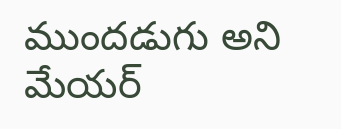ముందడుగు అని మేయర్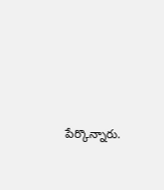పేర్కొన్నారు.